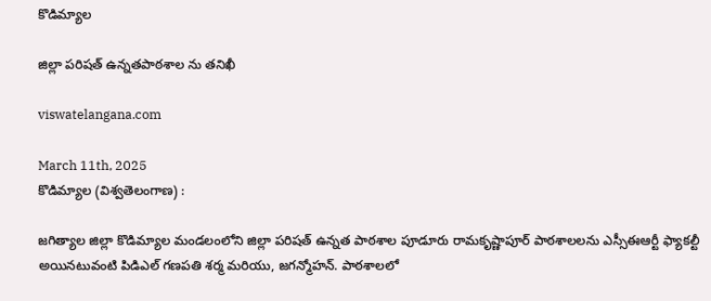కొడిమ్యాల

జిల్లా పరిషత్ ఉన్నతపాఠశాల ను తనిఖీ

viswatelangana.com

March 11th, 2025
కొడిమ్యాల (విశ్వతెలంగాణ) :

జగిత్యాల జిల్లా కొడిమ్యాల మండలంలోని జిల్లా పరిషత్ ఉన్నత పాఠశాల పూడూరు రామకృష్ణాపూర్ పాఠశాలలను ఎస్సీఈఆర్టీ ఫ్యాకల్టీ అయినటువంటి పిడిఎల్ గణపతి శర్మ మరియు, జగన్మోహన్. పాఠశాలలో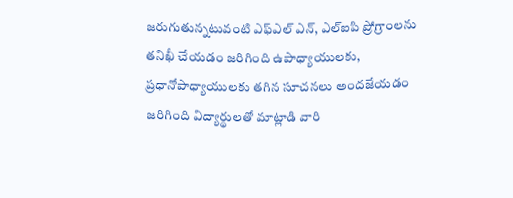జరుగుతున్నటువంటి ఎఫ్ఎల్ ఎన్, ఎల్ఐపి ప్రోగ్రాంలను తనిఖీ చేయడం జరిగింది ఉపాధ్యాయులకు, ప్రధానోపాధ్యాయులకు తగిన సూచనలు అందజేయడం జరిగింది విద్యార్థులతో మాట్లాడి వారి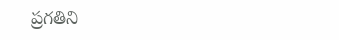ప్రగతిని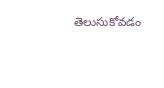తెలుసుకోవడం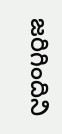జరిగిందిని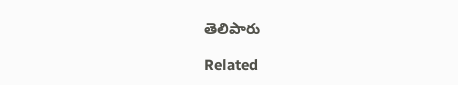తెలిపారు

Related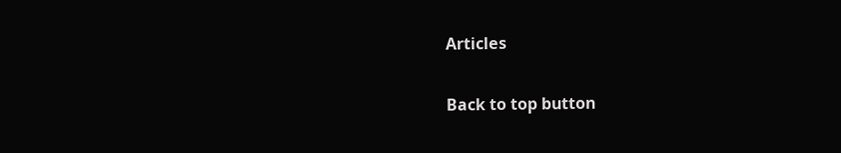Articles

Back to top button